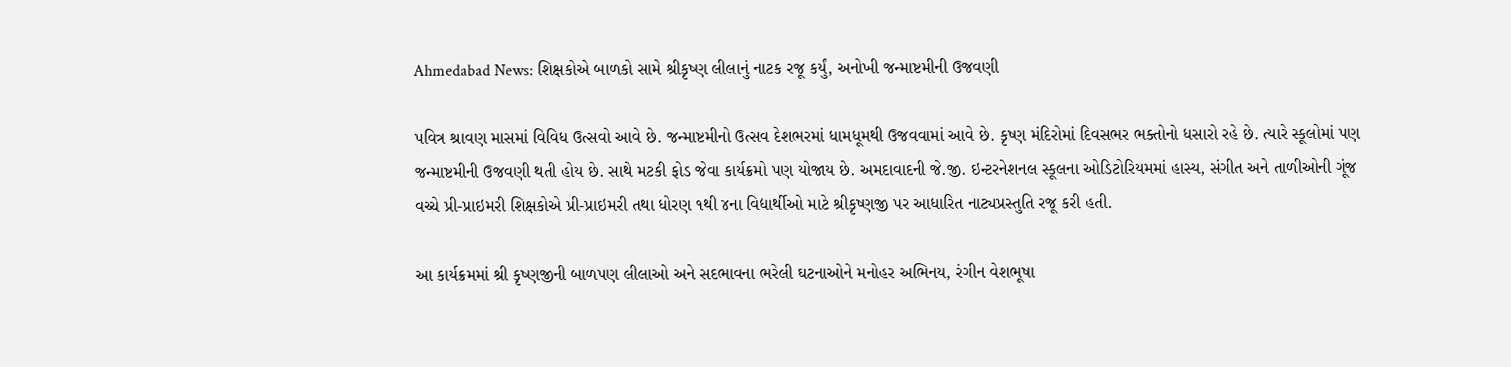Ahmedabad News: શિક્ષકોએ બાળકો સામે શ્રીકૃષ્ણ લીલાનું નાટક રજૂ કર્યું, અનોખી જન્માષ્ટમીની ઉજવણી

પવિત્ર શ્રાવણ માસમાં વિવિધ ઉત્સવો આવે છે. જન્માષ્ટમીનો ઉત્સવ દેશભરમાં ધામધૂમથી ઉજવવામાં આવે છે. કૃષ્ણ મંદિરોમાં દિવસભર ભક્તોનો ધસારો રહે છે. ત્યારે સ્કૂલોમાં પણ જન્માષ્ટમીની ઉજવણી થતી હોય છે. સાથે મટકી ફોડ જેવા કાર્યક્રમો પણ યોજાય છે. અમદાવાદની જે.જી. ઇન્ટરનેશનલ સ્કૂલના ઓડિટોરિયમમાં હાસ્ય, સંગીત અને તાળીઓની ગૂંજ વચ્ચે પ્રી-પ્રાઇમરી શિક્ષકોએ પ્રી-પ્રાઇમરી તથા ધોરણ ૧થી ૪ના વિદ્યાર્થીઓ માટે શ્રીકૃષ્ણજી પર આધારિત નાટ્યપ્રસ્તુતિ રજૂ કરી હતી.

આ કાર્યક્રમમાં શ્રી કૃષ્ણજીની બાળપણ લીલાઓ અને સદભાવના ભરેલી ઘટનાઓને મનોહર અભિનય, રંગીન વેશભૂષા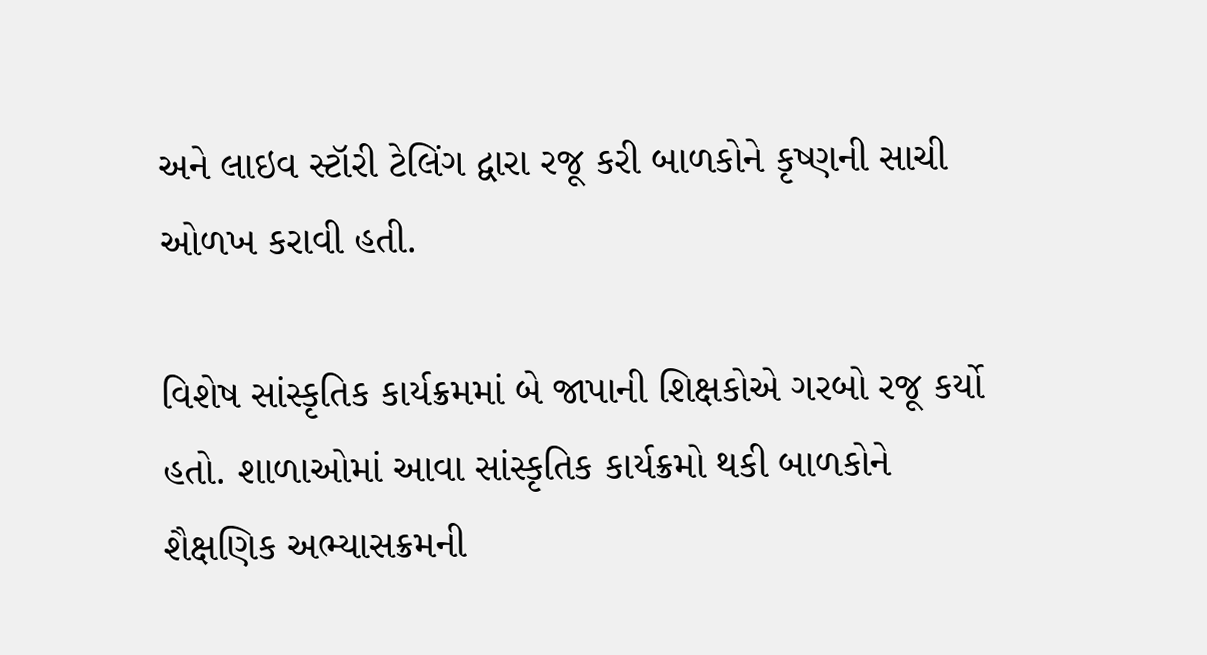અને લાઇવ સ્ટૉરી ટેલિંગ દ્વારા રજૂ કરી બાળકોને કૃષ્ણની સાચી ઓળખ કરાવી હતી.

વિશેષ સાંસ્કૃતિક કાર્યક્રમમાં બે જાપાની શિક્ષકોએ ગરબો રજૂ કર્યો હતો. શાળાઓમાં આવા સાંસ્કૃતિક કાર્યક્રમો થકી બાળકોને શૈક્ષણિક અભ્યાસક્રમની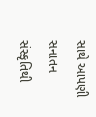સાથે આપણી સનાતન સંસ્કૃતિથી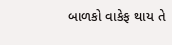બાળકો વાકેફ થાય તે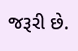જરૂરી છે.